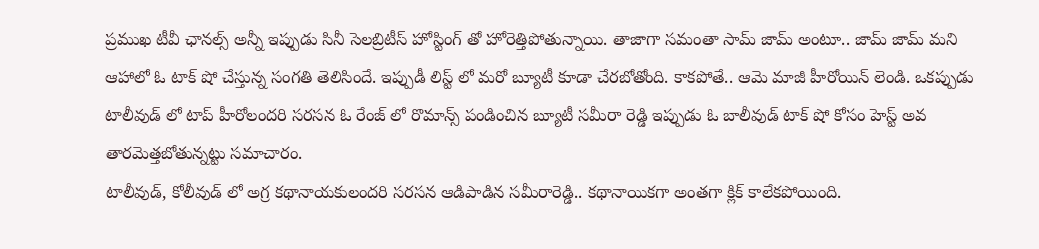ప్రముఖ టీవీ ఛానల్స్ అన్నీ ఇప్పుడు సినీ సెలబ్రిటీస్ హోస్టింగ్ తో హోరెత్తిపోతున్నాయి. తాజాగా సమంతా సామ్ జామ్ అంటూ.. జామ్ జామ్ మని ఆహాలో ఓ టాక్ షో చేస్తున్న సంగతి తెలిసిందే. ఇప్పుడీ లిస్ట్ లో మరో బ్యూటీ కూడా చేరబోతోంది. కాకపోతే.. ఆమె మాజీ హీరోయిన్ లెండి. ఒకప్పుడు టాలీవుడ్ లో టాప్ హీరోలందరి సరసన ఓ రేంజ్ లో రొమాన్స్ పండించిన బ్యూటీ సమీరా రెడ్డి ఇప్పుడు ఓ బాలీవుడ్ టాక్ షో కోసం హెస్ట్ అవ తారమెత్తబోతున్నట్టు సమాచారం.
టాలీవుడ్, కోలీవుడ్ లో అగ్ర కథానాయకులందరి సరసన ఆడిపాడిన సమీరారెడ్డి.. కథానాయికగా అంతగా క్లిక్ కాలేకపోయింది.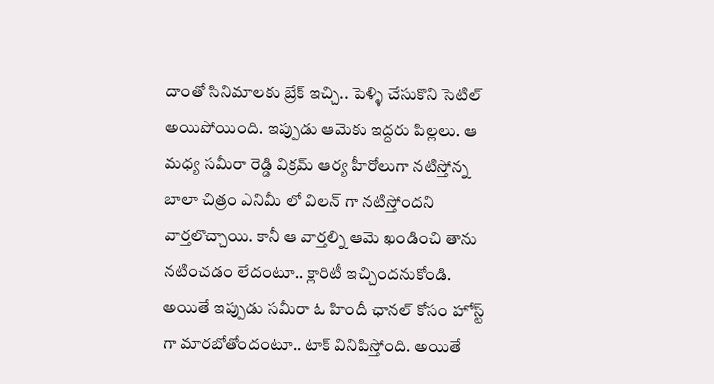దాంతో సినిమాలకు బ్రేక్ ఇచ్చి.. పెళ్ళి చేసుకొని సెటిల్ అయిపోయింది. ఇప్పుడు ఆమెకు ఇద్దరు పిల్లలు. ఆ మధ్య సమీరా రెడ్డి విక్రమ్ ఆర్య హీరోలుగా నటిస్తోన్న బాలా చిత్రం ఎనిమీ లో విలన్ గా నటిస్తోందని వార్తలొచ్చాయి. కానీ ఆ వార్తల్ని ఆమె ఖండించి తాను నటించడం లేదంటూ.. క్లారిటీ ఇచ్చిందనుకోండి. అయితే ఇప్పుడు సమీరా ఓ హిందీ ఛానల్ కోసం హోస్ట్ గా మారబోతోందంటూ.. టాక్ వినిపిస్తోంది. అయితే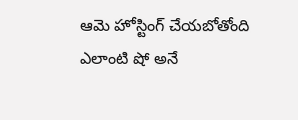ఆమె హోస్టింగ్ చేయబోతోంది ఎలాంటి షో అనే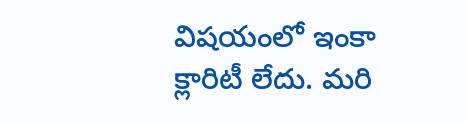విషయంలో ఇంకా క్లారిటీ లేదు. మరి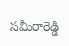సమీరారెడ్డి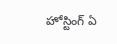హోస్టింగ్ ఏ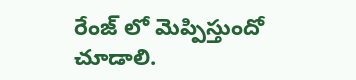రేంజ్ లో మెప్పిస్తుందో చూడాలి.